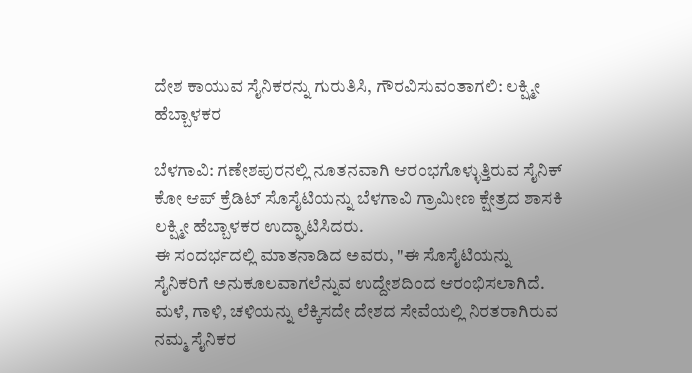ದೇಶ ಕಾಯುವ ಸೈನಿಕರನ್ನು ಗುರುತಿಸಿ, ಗೌರವಿಸುವಂತಾಗಲಿ: ಲಕ್ಷ್ಮೀ ಹೆಬ್ಬಾಳಕರ

ಬೆಳಗಾವಿ: ಗಣೇಶಪುರನಲ್ಲಿ ನೂತನವಾಗಿ ಆರಂಭಗೊಳ್ಳುತ್ತಿರುವ ಸೈನಿಕ್ ಕೋ ಆಪ್ ಕ್ರೆಡಿಟ್ ಸೊಸೈಟಿಯನ್ನು ಬೆಳಗಾವಿ ಗ್ರಾಮೀಣ ಕ್ಷೇತ್ರದ ಶಾಸಕಿ ಲಕ್ಷ್ಮೀ ಹೆಬ್ಬಾಳಕರ ಉದ್ಘಾಟಿಸಿದರು.
ಈ ಸಂದರ್ಭದಲ್ಲಿ ಮಾತನಾಡಿದ ಅವರು, "ಈ ಸೊಸೈಟಿಯನ್ನು ಸೈನಿಕರಿಗೆ ಅನುಕೂಲವಾಗಲೆನ್ನುವ ಉದ್ದೇಶದಿಂದ ಆರಂಭಿಸಲಾಗಿದೆ. ಮಳೆ, ಗಾಳಿ, ಚಳಿಯನ್ನು ಲೆಕ್ಕಿಸದೇ ದೇಶದ ಸೇವೆಯಲ್ಲಿ ನಿರತರಾಗಿರುವ ನಮ್ಮ ಸೈನಿಕರ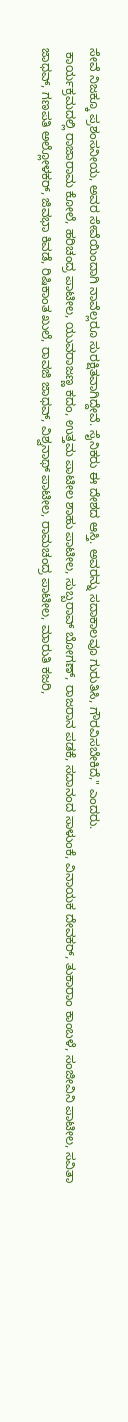ಸೇವೆ ನಿಜಕ್ಕೂ ಪ್ರಶಂಸನೀಯ, ಅವರ ಸೇವೆಯಿಂದಾಗಿ ನಾವೆಲ್ಲರೂ ಸುರಕ್ಷಿತವಾಗಿದ್ದೇವೆ. ಸೈನಿಕರು ಈ ದೇಶದ ಆಸ್ತಿ. ಅವರನ್ನು ಸದಾಕಾಲವೂ ಗುರುತಿಸಿ, ಗೌರವಿಸಬೇಕಿದೆ," ಎಂದರು.
 ಕಾರ್ಯಕ್ರಮದಲ್ಲಿ ರಾಜಾರಾಮ ಕೋಲೆ, ಹರಿಚಂದ್ರ ಪಾಟೀಲ, ಯುವರಾಜಣ್ಣ ಕದಂ, ಉತ್ತಮ ಪಾಟೀಲ ಶಾಹು ಪಾಟೀಲ, ಸುಬ್ಬರಾವ್ ಬೋಗಣ್, ರಾಜರಾನ ಪಡಕೆ, ಸದಾನಂದ ಸಾಳುಂಕೆ, ವಿನಾಯಕ ದೇವಕರ್, ತುಕಾರಾಂ ಕಾಂಬಳೆ, ಸಂಜೀವಿನಿ ಪಾಟೀಲ, ಸವಿತಾ ಜಾಧವ್, ಗಣಪತಿ ಅಲ್ಲೋಳಕರ್, ಜಿವಭಾ ಕಿವಡೆ, ರಿಷಿಕಾಂತ ಖುಲೆ, ರಾವಜಿ ಜಾಧವ್, ವಿಶ್ವನಾಥ್ ಪಾಟೀಲ, ರಾಮಚಂದ್ರ ಪಾಟೀಲ, ಮಾರುತಿ ಕಜರಿ,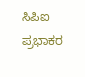ಸಿಪಿಐ ಪ್ರಭಾಕರ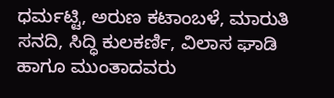ಧರ್ಮಟ್ಟಿ, ಅರುಣ ಕಟಾಂಬಳೆ, ಮಾರುತಿ ಸನದಿ, ಸಿದ್ಧಿ ಕುಲಕರ್ಣಿ, ವಿಲಾಸ ಘಾಡಿ ಹಾಗೂ ಮುಂತಾದವರು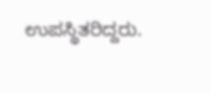ಉಪಸ್ಥಿತರಿದ್ದರು.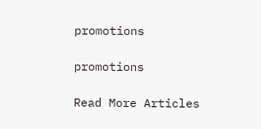promotions

promotions

Read More Articles